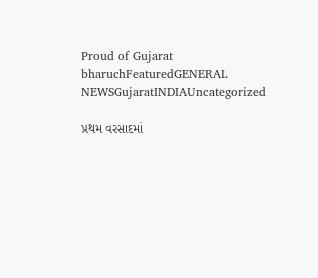Proud of Gujarat
bharuchFeaturedGENERAL NEWSGujaratINDIAUncategorized

પ્રથમ વરસાદમાં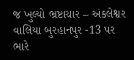જ ખુલ્યો ભ્રષ્ટાચાર – અંકલેશ્વર વાલિયા બુરહાનપુર -13 પર ભારે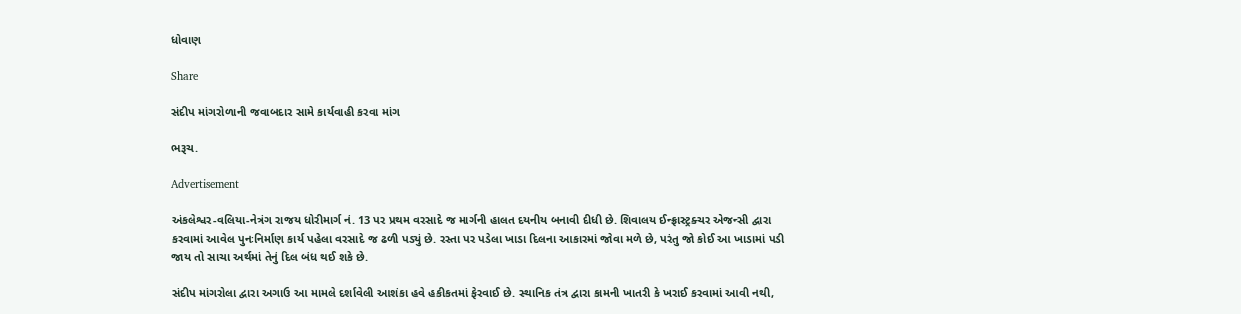ધોવાણ

Share

સંદીપ માંગરોળાની જવાબદાર સામે કાર્યવાહી કરવા માંગ

ભરૂચ.

Advertisement

અંકલેશ્વર-વલિયા-નેત્રંગ રાજય ધોરીમાર્ગ નં. 13 પર પ્રથમ વરસાદે જ માર્ગની હાલત દયનીય બનાવી દીધી છે. શિવાલય ઈન્ફ્રાસ્ટ્રક્ચર એજન્સી દ્વારા કરવામાં આવેલ પુનઃનિર્માણ કાર્ય પહેલા વરસાદે જ ઢળી પડ્યું છે. રસ્તા પર પડેલા ખાડા દિલના આકારમાં જોવા મળે છે, પરંતુ જો કોઈ આ ખાડામાં પડી જાય તો સાચા અર્થમાં તેનું દિલ બંધ થઈ શકે છે.

સંદીપ માંગરોલા દ્વારા અગાઉ આ મામલે દર્શાવેલી આશંકા હવે હકીકતમાં ફેરવાઈ છે. સ્થાનિક તંત્ર દ્વારા કામની ખાતરી કે ખરાઈ કરવામાં આવી નથી,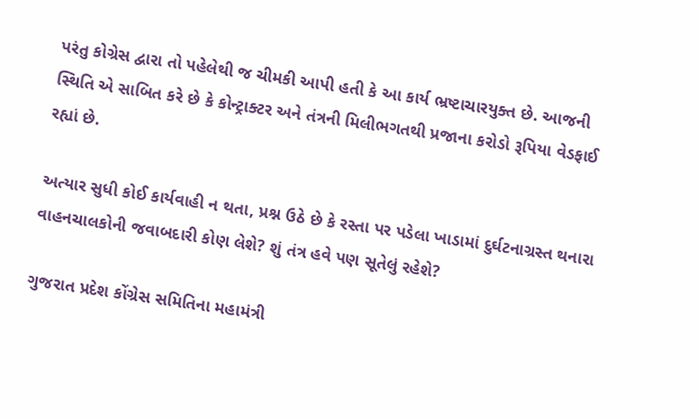પરંતુ કોગ્રેસ દ્વારા તો પહેલેથી જ ચીમકી આપી હતી કે આ કાર્ય ભ્રષ્ટાચારયુક્ત છે. આજની સ્થિતિ એ સાબિત કરે છે કે કોન્ટ્રાક્ટર અને તંત્રની મિલીભગતથી પ્રજાના કરોડો રૂપિયા વેડફાઈ રહ્યાં છે.

અત્યાર સુધી કોઈ કાર્યવાહી ન થતા, પ્રશ્ન ઉઠે છે કે રસ્તા પર પડેલા ખાડામાં દુર્ઘટનાગ્રસ્ત થનારા વાહનચાલકોની જવાબદારી કોણ લેશે? શું તંત્ર હવે પણ સૂતેલું રહેશે?

ગુજરાત પ્રદેશ કોંગ્રેસ સમિતિના મહામંત્રી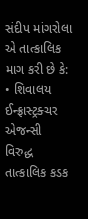સંદીપ માંગરોલા એ તાત્કાલિક માગ કરી છે કે:
• શિવાલય ઈન્ફ્રાસ્ટ્રક્ચર એજન્સી વિરુદ્ધ તાત્કાલિક કડક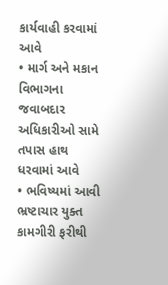કાર્યવાહી કરવામાં આવે
• માર્ગ અને મકાન વિભાગના જવાબદાર અધિકારીઓ સામે તપાસ હાથ ધરવામાં આવે
• ભવિષ્યમાં આવી ભ્રષ્ટાચાર યુક્ત કામગીરી ફરીથી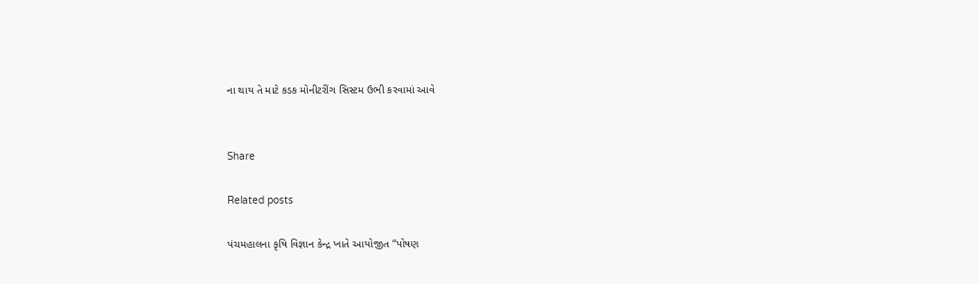ના થાય તે માટે કડક મોનીટરીંગ સિસ્ટમ ઉભી કરવામાં આવે


Share

Related posts

પંચમહાલના કૃષિ વિજ્ઞાન કેન્દ્ર ખાતે આયોજીત “પોષણ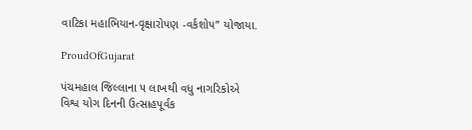વાટિકા મહાભિયાન-વૃક્ષારોપણ -વર્કશોપ” યોજાયા.

ProudOfGujarat

પંચમહાલ જિલ્લાના ૫ લાખથી વધુ નાગરિકોએ વિશ્વ યોગ દિનની ઉત્સાહપૂર્વક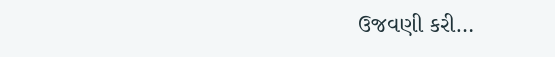ઉજવણી કરી…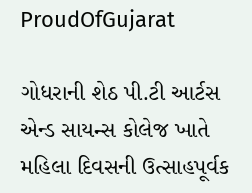ProudOfGujarat

ગોધરાની શેઠ પી.ટી આર્ટસ એન્ડ સાયન્સ કોલેજ ખાતે મહિલા દિવસની ઉત્સાહપૂર્વક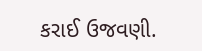કરાઈ ઉજવણી.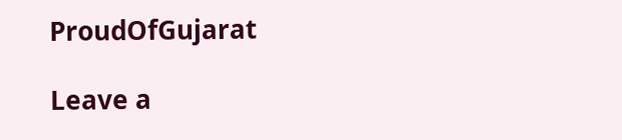ProudOfGujarat

Leave a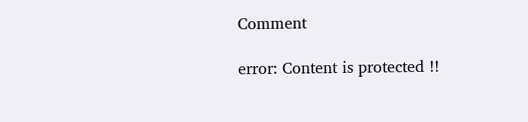Comment

error: Content is protected !!